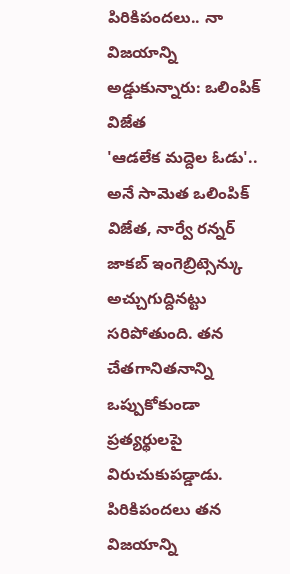పిరికిపందలు.. నా విజయాన్ని అడ్డుకున్నారు: ఒలింపిక్ విజేత
'ఆడలేక మద్దెల ఓడు'.. అనే సామెత ఒలింపిక్ విజేత, నార్వే రన్నర్ జాకబ్ ఇంగెబ్రిట్సెన్కు అచ్చుగుద్దినట్టు సరిపోతుంది. తన చేతగానితనాన్ని ఒప్పుకోకుండా ప్రత్యర్థులపై విరుచుకుపడ్డాడు. పిరికిపందలు తన విజయాన్ని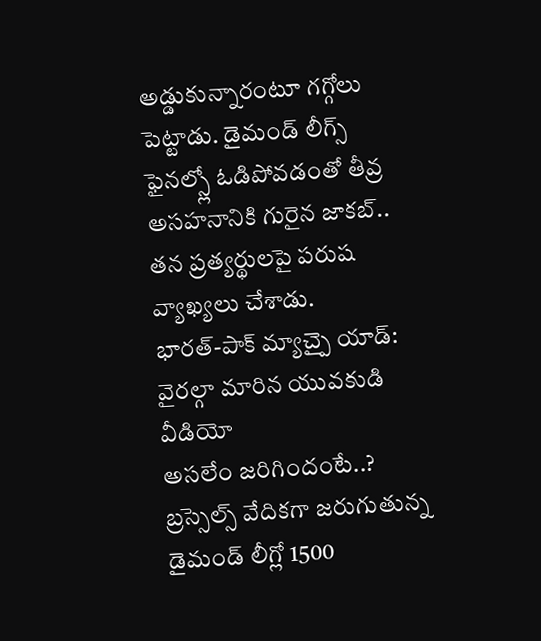అడ్డుకున్నారంటూ గగ్గోలు పెట్టాడు. డైమండ్ లీగ్స్ ఫైనల్స్లో ఓడిపోవడంతో తీవ్ర అసహనానికి గురైన జాకబ్.. తన ప్రత్యర్థులపై పరుష వ్యాఖ్యలు చేశాడు.
భారత్-పాక్ మ్యాచ్పై యాడ్: వైరల్గా మారిన యువకుడి వీడియో
అసలేం జరిగిందంటే..?
బ్రస్సెల్స్ వేదికగా జరుగుతున్న డైమండ్ లీగ్లో 1500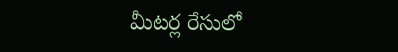మీటర్ల రేసులో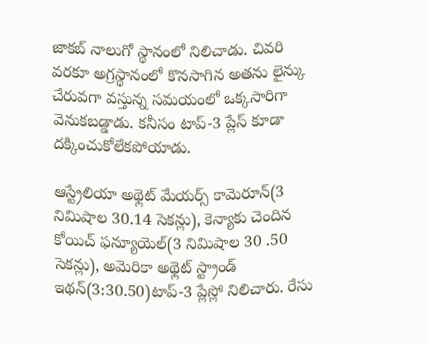జాకబ్ నాలుగో స్థానంలో నిలిచాడు. చివరి వరకూ అగ్రస్థానంలో కొనసాగిన అతను లైన్కు చేరువగా వస్తున్న సమయంలో ఒక్కసారిగా వెనుకబడ్డాడు. కనీసం టాప్-3 ప్లేస్ కూడా దక్కించుకోలేకపోయాడు.

ఆస్ట్రేలియా అథ్లెట్ మేయర్స్ కామెరూన్(3 నిమిషాల 30.14 సెకన్లు), కెన్యాకు చెందిన కోయిచ్ ఫన్యూయెల్(3 నిమిషాల 30 .50 సెకన్లు), అమెరికా అథ్లెట్ స్ట్రాండ్ ఇథన్(3:30.50)టాప్-3 ప్లేస్లో నిలిచారు. రేసు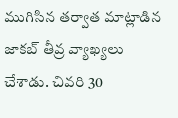ముగిసిన తర్వాత మాట్లాడిన జాకబ్ తీవ్ర వ్యాఖ్యలు చేశాడు. చివరి 30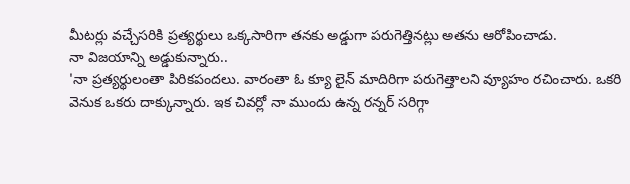మీటర్లు వచ్చేసరికి ప్రత్యర్థులు ఒక్కసారిగా తనకు అడ్డుగా పరుగెత్తినట్లు అతను ఆరోపించాడు.
నా విజయాన్ని అడ్డుకున్నారు..
'నా ప్రత్యర్థులంతా పిరికపందలు. వారంతా ఓ క్యూ లైన్ మాదిరిగా పరుగెత్తాలని వ్యూహం రచించారు. ఒకరి వెనుక ఒకరు దాక్కున్నారు. ఇక చివర్లో నా ముందు ఉన్న రన్నర్ సరిగ్గా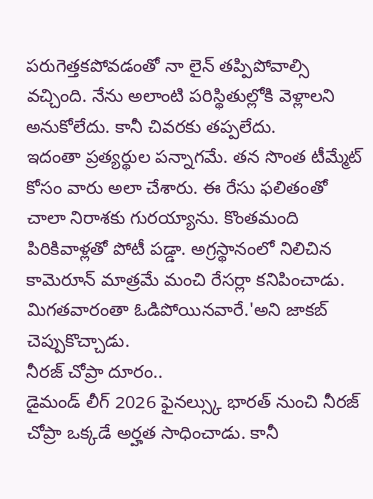పరుగెత్తకపోవడంతో నా లైన్ తప్పిపోవాల్సి వచ్చింది. నేను అలాంటి పరిస్థితుల్లోకి వెళ్లాలని అనుకోలేదు. కానీ చివరకు తప్పలేదు.
ఇదంతా ప్రత్యర్థుల పన్నాగమే. తన సొంత టీమ్మేట్ కోసం వారు అలా చేశారు. ఈ రేసు ఫలితంతో చాలా నిరాశకు గురయ్యాను. కొంతమంది పిరికివాళ్లతో పోటీ పడ్డా. అగ్రస్థానంలో నిలిచిన కామెరూన్ మాత్రమే మంచి రేసర్లా కనిపించాడు. మిగతవారంతా ఓడిపోయినవారే.'అని జాకబ్ చెప్పుకొచ్చాడు.
నీరజ్ చోప్రా దూరం..
డైమండ్ లీగ్ 2026 ఫైనల్స్కు భారత్ నుంచి నీరజ్ చోప్రా ఒక్కడే అర్హత సాధించాడు. కానీ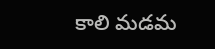కాలి మడమ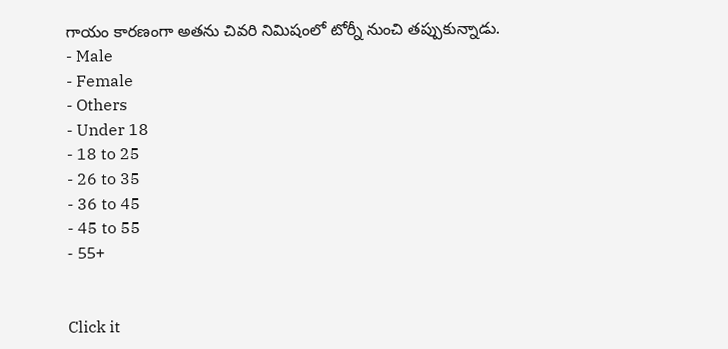గాయం కారణంగా అతను చివరి నిమిషంలో టోర్నీ నుంచి తప్పుకున్నాడు.
- Male
- Female
- Others
- Under 18
- 18 to 25
- 26 to 35
- 36 to 45
- 45 to 55
- 55+


Click it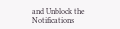and Unblock the Notifications